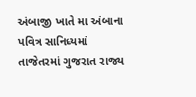અંબાજી ખાતે મા અંબાના પવિત્ર સાનિધ્યમાં તાજેતરમાં ગુજરાત રાજ્ય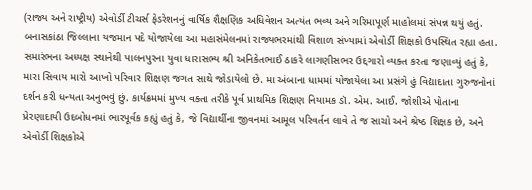(રાજ્ય અને રાષ્ટ્રીય) એવોર્ડી ટીચર્સ ફેડરેશનનું વાર્ષિક શૈક્ષણિક અધિવેશન અત્યંત ભવ્ય અને ગરિમાપૂર્ણ માહોલમાં સંપન્ન થયું હતું. બનાસકાંઠા જિલ્લાના યજમાન પદે યોજાયેલા આ મહાસંમેલનમાં રાજ્યભરમાંથી વિશાળ સંખ્યામાં એવોર્ડી શિક્ષકો ઉપસ્થિત રહ્યા હતા.
સમારંભના અધ્યક્ષ સ્થાનેથી પાલનપુરના યુવા ધારાસભ્ય શ્રી અનિકેતભાઈ ઠાકરે લાગણીસભર ઉદ્દગારો વ્યક્ત કરતા જણાવ્યું હતું કે, મારા સિવાય મારો આખો પરિવાર શિક્ષણ જગત સાથે જોડાયેલો છે. મા અંબાના ધામમાં યોજાયેલા આ પ્રસંગે હું વિદ્યાદાતા ગુરુજનોનાં દર્શન કરી ધન્યતા અનુભવું છું. કાર્યક્રમમાં મુખ્ય વક્તા તરીકે પૂર્વ પ્રાથમિક શિક્ષણ નિયામક ડૉ. એમ. આઈ. જોશીએ પોતાના પ્રેરણાદાયી ઉદબોધનમાં ભારપૂર્વક કહ્યું હતું કે, જે વિદ્યાર્થીના જીવનમાં આમૂલ પરિવર્તન લાવે તે જ સાચો અને શ્રેષ્ઠ શિક્ષક છે, અને એવોર્ડી શિક્ષકોએ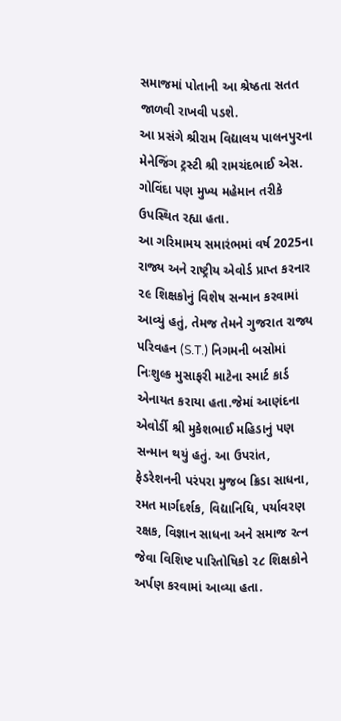સમાજમાં પોતાની આ શ્રેષ્ઠતા સતત જાળવી રાખવી પડશે.
આ પ્રસંગે શ્રીરામ વિદ્યાલય પાલનપુરના મેનેજિંગ ટ્રસ્ટી શ્રી રામચંદભાઈ એસ. ગોવિંદા પણ મુખ્ય મહેમાન તરીકે ઉપસ્થિત રહ્યા હતા.
આ ગરિમામય સમારંભમાં વર્ષ 2025ના રાજ્ય અને રાષ્ટ્રીય એવોર્ડ પ્રાપ્ત કરનાર ૨૯ શિક્ષકોનું વિશેષ સન્માન કરવામાં આવ્યું હતું, તેમજ તેમને ગુજરાત રાજ્ય પરિવહન (S.T.) નિગમની બસોમાં નિઃશુલ્ક મુસાફરી માટેના સ્માર્ટ કાર્ડ એનાયત કરાયા હતા.જેમાં આણંદના એવોર્ડી શ્રી મુકેશભાઈ મહિડાનું પણ સન્માન થયું હતું. આ ઉપરાંત, ફેડરેશનની પરંપરા મુજબ ક્રિડા સાધના, રમત માર્ગદર્શક, વિદ્યાનિધિ, પર્યાવરણ રક્ષક, વિજ્ઞાન સાધના અને સમાજ રત્ન જેવા વિશિષ્ટ પારિતોષિકો ૨૮ શિક્ષકોને અર્પણ કરવામાં આવ્યા હતા.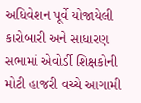અધિવેશન પૂર્વે યોજાયેલી કારોબારી અને સાધારણ સભામાં એવોર્ડી શિક્ષકોની મોટી હાજરી વચ્ચે આગામી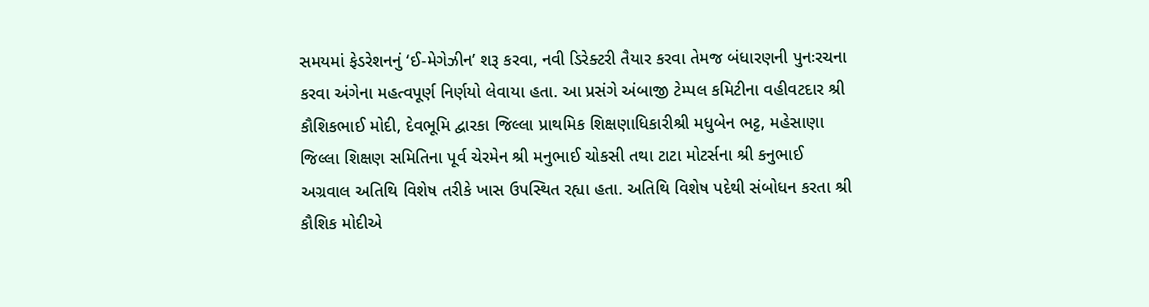સમયમાં ફેડરેશનનું ‘ઈ-મેગેઝીન’ શરૂ કરવા, નવી ડિરેક્ટરી તૈયાર કરવા તેમજ બંધારણની પુનઃરચના કરવા અંગેના મહત્વપૂર્ણ નિર્ણયો લેવાયા હતા. આ પ્રસંગે અંબાજી ટેમ્પલ કમિટીના વહીવટદાર શ્રી કૌશિકભાઈ મોદી, દેવભૂમિ દ્વારકા જિલ્લા પ્રાથમિક શિક્ષણાધિકારીશ્રી મધુબેન ભટ્ટ, મહેસાણા જિલ્લા શિક્ષણ સમિતિના પૂર્વ ચેરમેન શ્રી મનુભાઈ ચોકસી તથા ટાટા મોટર્સના શ્રી કનુભાઈ અગ્રવાલ અતિથિ વિશેષ તરીકે ખાસ ઉપસ્થિત રહ્યા હતા. અતિથિ વિશેષ પદેથી સંબોધન કરતા શ્રી કૌશિક મોદીએ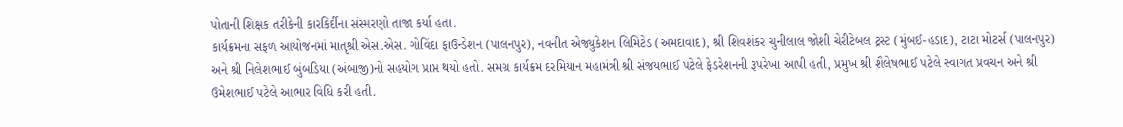પોતાની શિક્ષક તરીકેની કારકિર્દીના સંસ્મરણો તાજા કર્યા હતા.
કાર્યક્રમના સફળ આયોજનમાં માતૃશ્રી એસ.એસ. ગોવિંદા ફાઉન્ડેશન (પાલનપુર), નવનીત એજ્યુકેશન લિમિટેડ (અમદાવાદ), શ્રી શિવશંકર ચુનીલાલ જોશી ચેરીટેબલ ટ્રસ્ટ (મુંબઈ-હડાદ), ટાટા મોટર્સ (પાલનપુર) અને શ્રી નિલેશભાઈ બુંબડિયા (અંબાજી)નો સહયોગ પ્રાપ્ત થયો હતો. સમગ્ર કાર્યક્રમ દરમિયાન મહામંત્રી શ્રી સંજયભાઈ પટેલે ફેડરેશનની રૂપરેખા આપી હતી, પ્રમુખ શ્રી શૈલેષભાઈ પટેલે સ્વાગત પ્રવચન અને શ્રી ઉમેશભાઈ પટેલે આભાર વિધિ કરી હતી.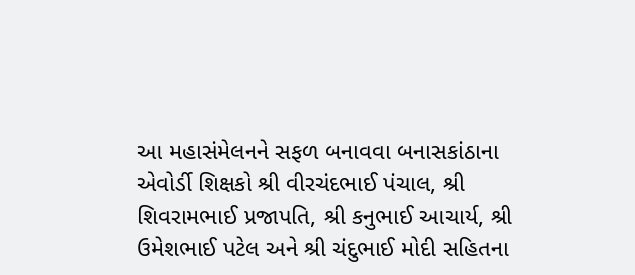આ મહાસંમેલનને સફળ બનાવવા બનાસકાંઠાના એવોર્ડી શિક્ષકો શ્રી વીરચંદભાઈ પંચાલ, શ્રી શિવરામભાઈ પ્રજાપતિ, શ્રી કનુભાઈ આચાર્ય, શ્રી ઉમેશભાઈ પટેલ અને શ્રી ચંદુભાઈ મોદી સહિતના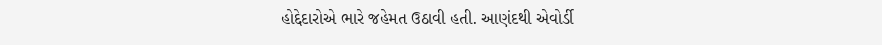હોદ્દેદારોએ ભારે જહેમત ઉઠાવી હતી. આણંદથી એવોર્ડી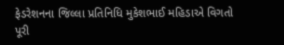ફેડરેશનના જિલ્લા પ્રતિનિધિ મુકેશભાઈ મહિડાએ વિગતો પૂરી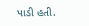પાડી હતી.